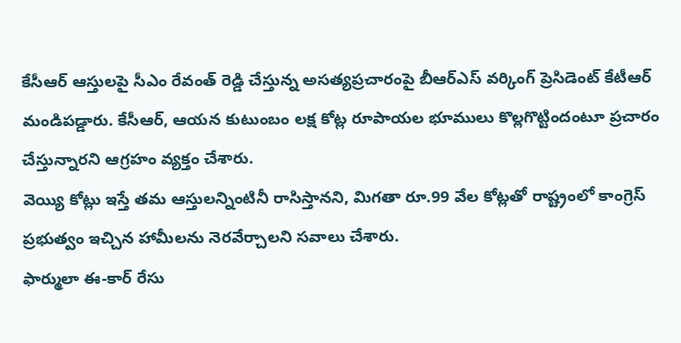కేసీఆర్ ఆస్తులపై సీఎం రేవంత్ రెడ్డి చేస్తున్న అసత్యప్రచారంపై బీఆర్ఎస్ వర్కింగ్ ప్రెసిడెంట్ కేటీఆర్ మండిపడ్డారు. కేసీఆర్, ఆయన కుటుంబం లక్ష కోట్ల రూపాయల భూములు కొల్లగొట్టిందంటూ ప్రచారం చేస్తున్నారని ఆగ్రహం వ్యక్తం చేశారు.
వెయ్యి కోట్లు ఇస్తే తమ ఆస్తులన్నింటినీ రాసిస్తానని, మిగతా రూ.99 వేల కోట్లతో రాష్ట్రంలో కాంగ్రెస్ ప్రభుత్వం ఇచ్చిన హామీలను నెరవేర్చాలని సవాలు చేశారు.
ఫార్ములా ఈ-కార్ రేసు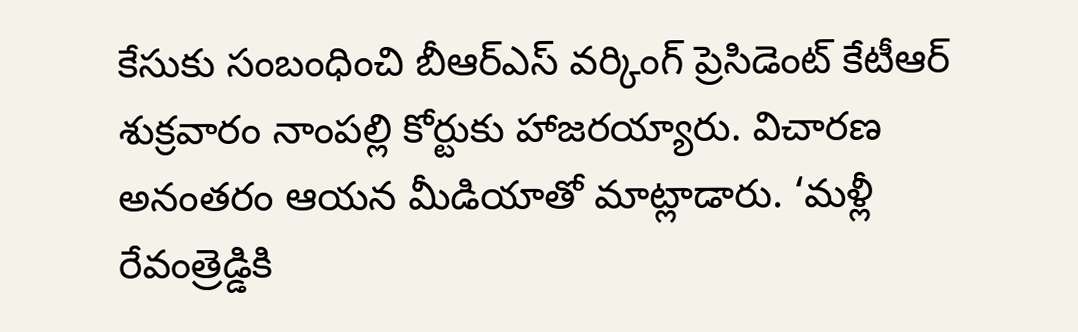కేసుకు సంబంధించి బీఆర్ఎస్ వర్కింగ్ ప్రెసిడెంట్ కేటీఆర్ శుక్రవారం నాంపల్లి కోర్టుకు హాజరయ్యారు. విచారణ అనంతరం ఆయన మీడియాతో మాట్లాడారు. ‘మళ్లీ రేవంత్రెడ్డికి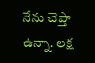నేను చెప్తా ఉన్నా. లక్ష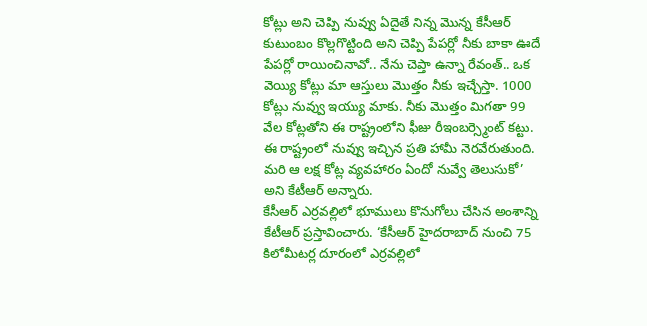కోట్లు అని చెప్పి నువ్వు ఏదైతే నిన్న మొన్న కేసీఆర్ కుటుంబం కొల్లగొట్టింది అని చెప్పి పేపర్లో నీకు బాకా ఊదే పేపర్లో రాయించినావో.. నేను చెప్తా ఉన్నా రేవంత్.. ఒక వెయ్యి కోట్లు మా ఆస్తులు మొత్తం నీకు ఇచ్చేస్తా. 1000 కోట్లు నువ్వు ఇయ్యు మాకు. నీకు మొత్తం మిగతా 99 వేల కోట్లతోని ఈ రాష్ట్రంలోని ఫీజు రీఇంబర్స్మెంట్ కట్టు. ఈ రాష్ట్రంలో నువ్వు ఇచ్చిన ప్రతి హామీ నెరవేరుతుంది. మరి ఆ లక్ష కోట్ల వ్యవహారం ఏందో నువ్వే తెలుసుకో’ అని కేటీఆర్ అన్నారు.
కేసీఆర్ ఎర్రవల్లిలో భూములు కొనుగోలు చేసిన అంశాన్ని కేటీఆర్ ప్రస్తావించారు. ‘కేసీఆర్ హైదరాబాద్ నుంచి 75 కిలోమీటర్ల దూరంలో ఎర్రవల్లిలో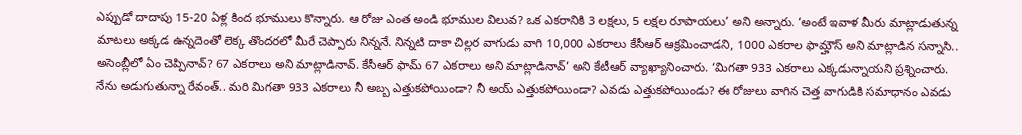ఎప్పుడో దాదాపు 15-20 ఏళ్ల కింద భూములు కొన్నారు. ఆ రోజు ఎంత అండి భూముల విలువ? ఒక ఎకరానికి 3 లక్షలు, 5 లక్షల రూపాయలు’ అని అన్నారు. ‘అంటే ఇవాళ మీరు మాట్లాడుతున్న మాటలు అక్కడ ఉన్నదెంతో లెక్క తొందరలో మీరే చెప్పారు నిన్ననే. నిన్నటి దాకా చిల్లర వాగుడు వాగి 10,000 ఎకరాలు కేసీఆర్ ఆక్రమించాడని, 1000 ఎకరాల ఫామ్హౌస్ అని మాట్లాడిన సన్నాసి.. అసెంబ్లీలో ఏం చెప్పినావ్? 67 ఎకరాలు అని మాట్లాడినావ్. కేసీఆర్ ఫామ్ 67 ఎకరాలు అని మాట్లాడినావ్’ అని కేటీఆర్ వ్యాఖ్యానించారు. ‘మిగతా 933 ఎకరాలు ఎక్కడున్నాయని ప్రశ్నించారు.
నేను అడుగుతున్నా రేవంత్.. మరి మిగతా 933 ఎకరాలు నీ అబ్బ ఎత్తుకపోయిండా? నీ అయ్ ఎత్తుకపోయిండా? ఎవడు ఎత్తుకపోయిండు? ఈ రోజులు వాగిన చెత్త వాగుడికి సమాధానం ఎవడు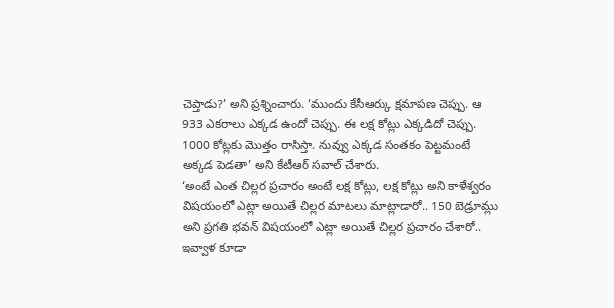చెప్తాడు?’ అని ప్రశ్నించారు. ‘ముందు కేసీఆర్కు క్షమాపణ చెప్పు. ఆ 933 ఎకరాలు ఎక్కడ ఉందో చెప్పు. ఈ లక్ష కోట్లు ఎక్కడిదో చెప్పు. 1000 కోట్లకు మొత్తం రాసిస్తా. నువ్వు ఎక్కడ సంతకం పెట్టమంటే అక్కడ పెడతా’ అని కేటీఆర్ సవాల్ చేశారు.
‘అంటే ఎంత చిల్లర ప్రచారం అంటే లక్ష కోట్లు, లక్ష కోట్లు అని కాళేశ్వరం విషయంలో ఎట్లా అయితే చిల్లర మాటలు మాట్లాడారో.. 150 బెడ్రూమ్లు అని ప్రగతి భవన్ విషయంలో ఎట్లా అయితే చిల్లర ప్రచారం చేశారో.. ఇవ్వాళ కూడా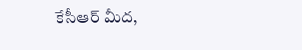కేసీఆర్ మీద,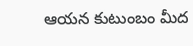ఆయన కుటుంబం మీద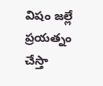విషం జల్లే ప్రయత్నం చేస్తా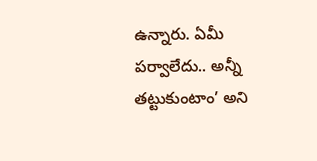ఉన్నారు. ఏమీ పర్వాలేదు.. అన్నీ తట్టుకుంటాం’ అని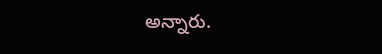అన్నారు.